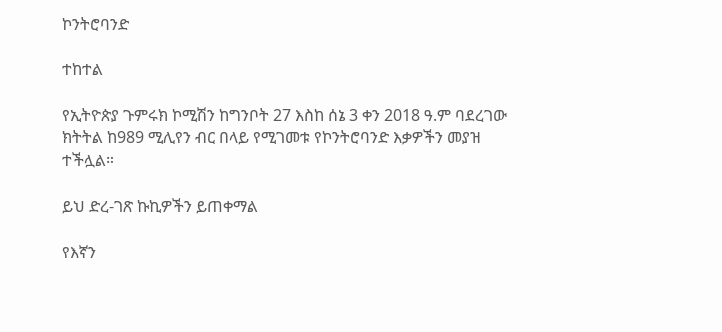ኮንትሮባንድ

ተከተል

የኢትዮጵያ ጉምሩክ ኮሚሽን ከግንቦት 27 እስከ ሰኔ 3 ቀን 2018 ዓ.ም ባደረገው ክትትል ከ989 ሚሊየን ብር በላይ የሚገመቱ የኮንትሮባንድ እቃዎችን መያዝ ተችሏል።

ይህ ድረ-ገጽ ኩኪዎችን ይጠቀማል

የእኛን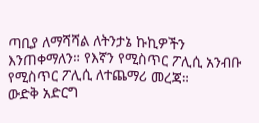ጣቢያ ለማሻሻል ለትንታኔ ኩኪዎችን እንጠቀማለን። የእኛን የሚስጥር ፖሊሲ አንብቡ የሚስጥር ፖሊሲ ለተጨማሪ መረጃ።
ውድቅ አድርግ